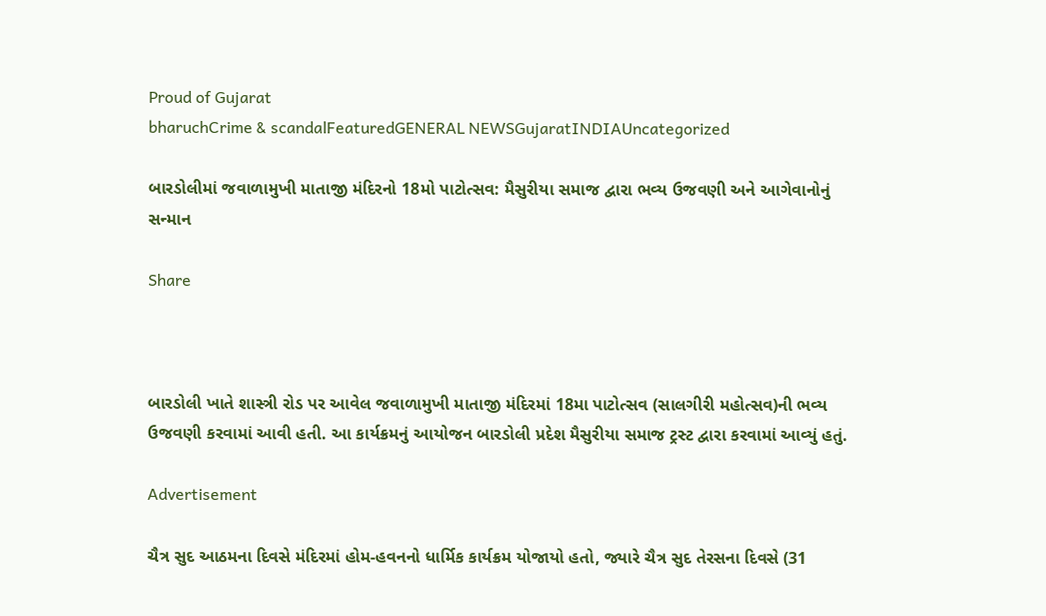Proud of Gujarat
bharuchCrime & scandalFeaturedGENERAL NEWSGujaratINDIAUncategorized

બારડોલીમાં જવાળામુખી માતાજી મંદિરનો 18મો પાટોત્સવ: મૈસુરીયા સમાજ દ્વારા ભવ્ય ઉજવણી અને આગેવાનોનું સન્માન

Share



બારડોલી ખાતે શાસ્ત્રી રોડ પર આવેલ જવાળામુખી માતાજી મંદિરમાં 18મા પાટોત્સવ (સાલગીરી મહોત્સવ)ની ભવ્ય ઉજવણી કરવામાં આવી હતી. આ કાર્યક્રમનું આયોજન બારડોલી પ્રદેશ મૈસુરીયા સમાજ ટ્રસ્ટ દ્વારા કરવામાં આવ્યું હતું.

Advertisement

ચૈત્ર સુદ આઠમના દિવસે મંદિરમાં હોમ-હવનનો ધાર્મિક કાર્યક્રમ યોજાયો હતો, જ્યારે ચૈત્ર સુદ તેરસના દિવસે (31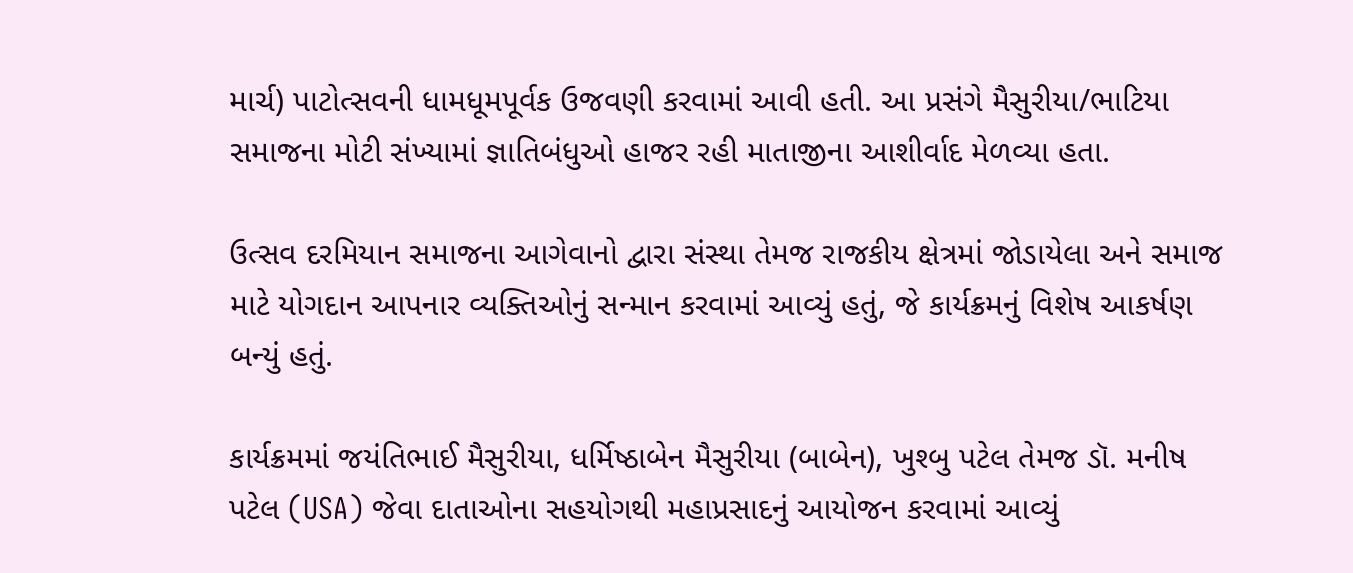માર્ચ) પાટોત્સવની ધામધૂમપૂર્વક ઉજવણી કરવામાં આવી હતી. આ પ્રસંગે મૈસુરીયા/ભાટિયા સમાજના મોટી સંખ્યામાં જ્ઞાતિબંધુઓ હાજર રહી માતાજીના આશીર્વાદ મેળવ્યા હતા.

ઉત્સવ દરમિયાન સમાજના આગેવાનો દ્વારા સંસ્થા તેમજ રાજકીય ક્ષેત્રમાં જોડાયેલા અને સમાજ માટે યોગદાન આપનાર વ્યક્તિઓનું સન્માન કરવામાં આવ્યું હતું, જે કાર્યક્રમનું વિશેષ આકર્ષણ બન્યું હતું.

કાર્યક્રમમાં જયંતિભાઈ મૈસુરીયા, ધર્મિષ્ઠાબેન મૈસુરીયા (બાબેન), ખુશ્બુ પટેલ તેમજ ડૉ. મનીષ પટેલ (USA) જેવા દાતાઓના સહયોગથી મહાપ્રસાદનું આયોજન કરવામાં આવ્યું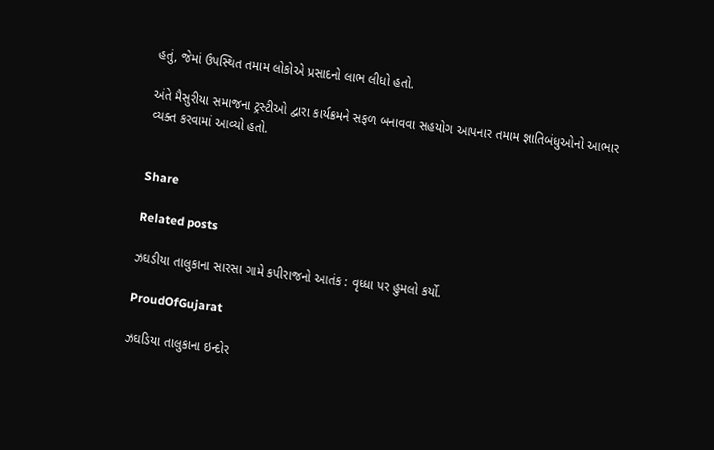હતું, જેમાં ઉપસ્થિત તમામ લોકોએ પ્રસાદનો લાભ લીધો હતો.

અંતે મૈસુરીયા સમાજના ટ્રસ્ટીઓ દ્વારા કાર્યક્રમને સફળ બનાવવા સહયોગ આપનાર તમામ જ્ઞાતિબંધુઓનો આભાર વ્યક્ત કરવામાં આવ્યો હતો.


Share

Related posts

ઝઘડીયા તાલુકાના સારસા ગામે કપીરાજનો આતંક : વૃધ્ધા પર હુમલો કર્યો.

ProudOfGujarat

ઝઘડિયા તાલુકાના ઇન્દોર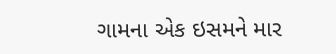ગામના એક ઇસમને માર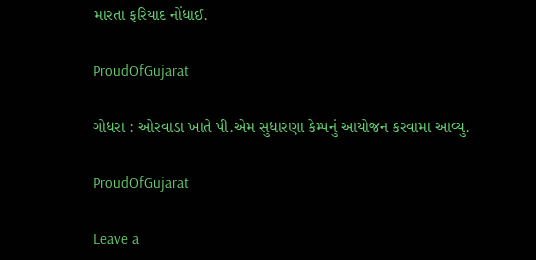મારતા ફરિયાદ નોંધાઈ.

ProudOfGujarat

ગોધરા : ઓરવાડા ખાતે પી.એમ સુધારણા કેમ્પનું આયોજન કરવામા આવ્યુ.

ProudOfGujarat

Leave a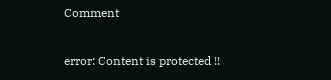Comment

error: Content is protected !!